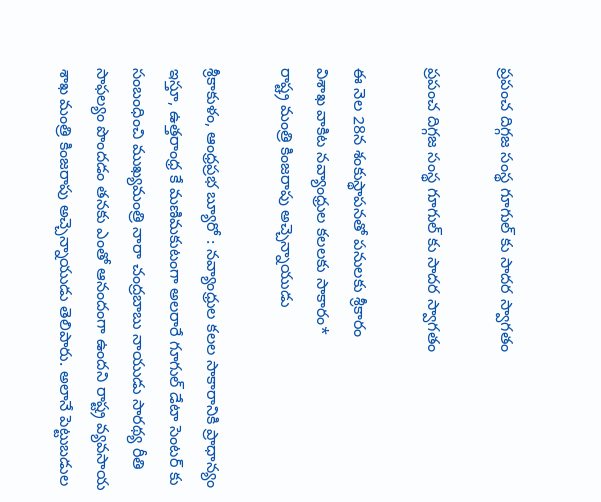ప్ర‌పంచ దిగ్గ‌జ సంస్థ గూగుల్ కు సాద‌ర స్వాగ‌తం

ప్ర‌పంచ దిగ్గ‌జ సంస్థ గూగుల్ కు సాద‌ర స్వాగ‌తం

ఈ నెల 28న శంకుస్థాప‌న‌తో పనుల‌కు శ్రీ‌కారం
విశాఖ వాకిట న‌వ్యాంధ్రుల క‌ల‌ల‌కు సాకారం*
రాష్ట్ర మంత్రి కింజ‌రాపు అచ్చెన్నాయుడు

శ్రీకాకుళం, ఆంధ్రప్రభ బ్యూరో : న‌వ్యాంధ్రుల క‌ల‌ల సాకారానికి ప్రాధాన్యం ఇస్తూ, ఉత్త‌రాంధ్ర కే మ‌ణిమ‌కుటంగా అల‌రారే గూగుల్ డేటా సెంట‌ర్ కు సంబంధించి ముఖ్య‌మంత్రి నారా చంద్ర‌బాబు నాయుడు సార‌థ్య రీతి సాఫ‌ల్యం పొంద‌డం త‌న‌కు ఎంతో ఆనందంగా ఉంద‌ని రాష్ట్ర వ్య‌వ‌సాయ శాఖ మంత్రి కింజ‌రాపు అచ్చెన్నాయుడు తెలిపారు. అలానే పెట్టుబ‌డుల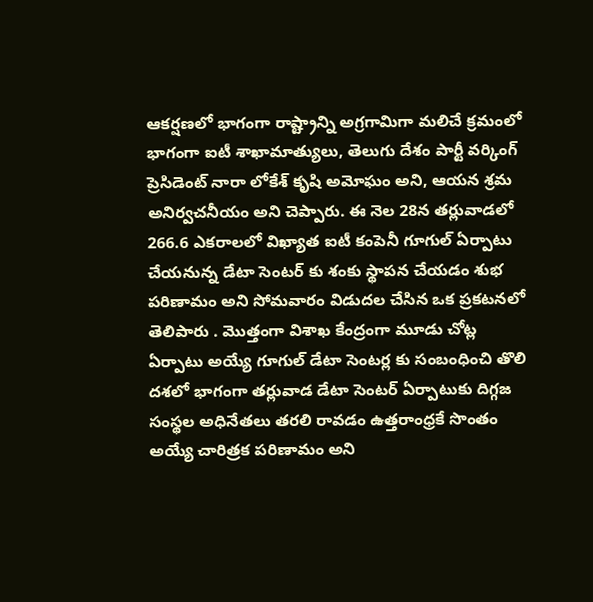ఆక‌ర్ష‌ణ‌లో భాగంగా రాష్ట్రాన్ని అగ్రగామిగా మ‌లిచే క్ర‌మంలో భాగంగా ఐటీ శాఖామాత్యులు, తెలుగు దేశం పార్టీ వ‌ర్కింగ్ ప్రెసిడెంట్ నారా లోకేశ్ కృషి అమోఘం అని, ఆయ‌న శ్ర‌మ అనిర్వ‌చ‌నీయం అని చెప్పారు. ఈ నెల 28న త‌ర్లువాడ‌లో 266.6 ఎక‌రాల‌లో విఖ్యాత ఐటీ కంపెనీ గూగుల్ ఏర్పాటు చేయనున్న డేటా సెంట‌ర్ కు శంకు స్థాప‌న చేయ‌డం శుభ ప‌రిణామం అని సోమవారం విడుదల చేసిన ఒక ప్రకటనలో తెలిపారు . మొత్తంగా విశాఖ కేంద్రంగా మూడు చోట్ల ఏర్పాటు అయ్యే గూగుల్ డేటా సెంట‌ర్ల కు సంబంధించి తొలి ద‌శ‌లో భాగంగా త‌ర్లువాడ డేటా సెంట‌ర్ ఏర్పాటుకు దిగ్గ‌జ సంస్థ‌ల అధినేత‌లు త‌ర‌లి రావ‌డం ఉత్త‌రాంధ్ర‌కే సొంతం అయ్యే చారిత్ర‌క ప‌రిణామం అని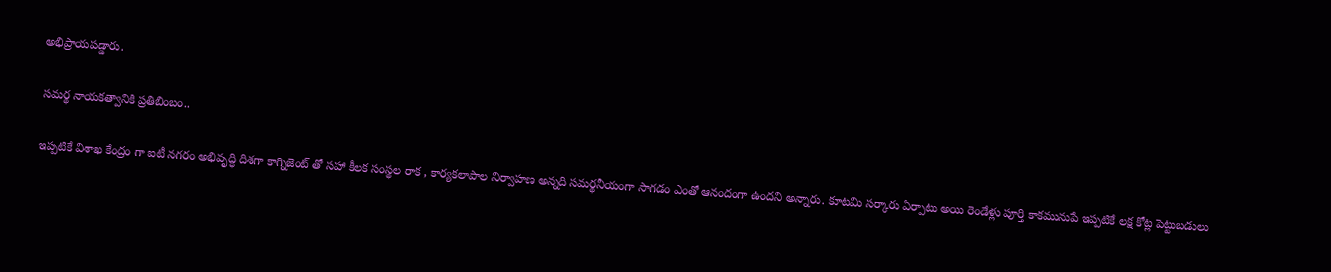అభిప్రాయ‌ప‌డ్డారు.

స‌మ‌ర్థ నాయ‌క‌త్వానికి ప్ర‌తిబింబం..

ఇప్ప‌టికే విశాఖ కేంద్రం గా ఐటీ న‌గ‌రం అభివృద్ధి దిశ‌గా కాగ్నిజెంట్ తో స‌హా కీల‌క సంస్థ‌ల రాక , కార్య‌క‌లాపాల నిర్వాహ‌ణ అన్న‌ది స‌మ‌ర్థ‌నీయంగా సాగ‌డం ఎంతో ఆనందంగా ఉంద‌ని అన్నారు. కూట‌మి స‌ర్కారు ఏర్పాటు అయి రెండేళ్లు పూర్తి కాక‌మునుపే ఇప్ప‌టికే ల‌క్ష‌ కోట్ల పెట్టుబ‌డులు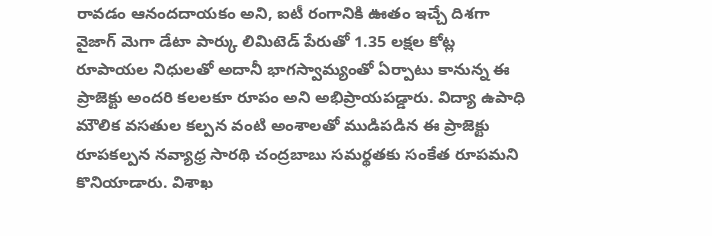రావ‌డం ఆనంద‌దాయ‌కం అని, ఐటీ రంగానికి ఊతం ఇచ్చే దిశ‌గా వైజాగ్ మెగా డేటా పార్కు లిమిటెడ్ పేరుతో 1.35 ల‌క్ష‌ల కోట్ల రూపాయ‌ల నిధుల‌తో అదానీ భాగ‌స్వామ్యంతో ఏర్పాటు కానున్న ఈ ప్రాజెక్టు అంద‌రి క‌ల‌ల‌కూ రూపం అని అభిప్రాయ‌ప‌డ్డారు. విద్యా ఉపాధి మౌలిక వ‌స‌తుల క‌ల్ప‌న వంటి అంశాల‌తో ముడిప‌డిన ఈ ప్రాజెక్టు రూప‌క‌ల్ప‌న న‌వ్యాధ్ర సార‌థి చంద్ర‌బాబు స‌మ‌ర్థ‌త‌కు సంకేత రూప‌మ‌ని కొనియాడారు. విశాఖ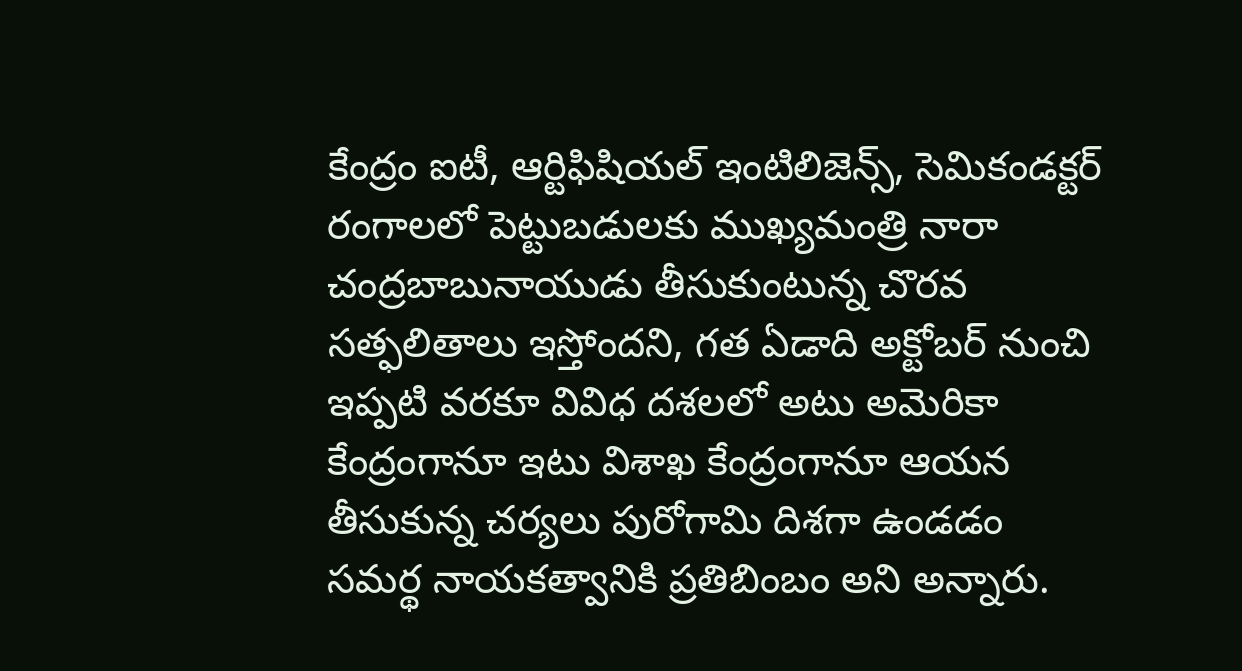కేంద్రం ఐటీ, ఆర్టిఫిషియ‌ల్ ఇంటిలిజెన్స్, సెమికండ‌క్ట‌ర్ రంగాల‌లో పెట్టుబ‌డుల‌కు ముఖ్య‌మంత్రి నారా చంద్ర‌బాబునాయుడు తీసుకుంటున్న చొర‌వ స‌త్ఫ‌లితాలు ఇస్తోంద‌ని, గ‌త ఏడాది అక్టోబ‌ర్ నుంచి ఇప్ప‌టి వ‌ర‌కూ వివిధ ద‌శ‌లలో అటు అమెరికా కేంద్రంగానూ ఇటు విశాఖ కేంద్రంగానూ ఆయ‌న తీసుకున్న చ‌ర్య‌లు పురోగామి దిశ‌గా ఉండ‌డం స‌మ‌ర్థ నాయ‌క‌త్వానికి ప్ర‌తిబింబం అని అన్నారు.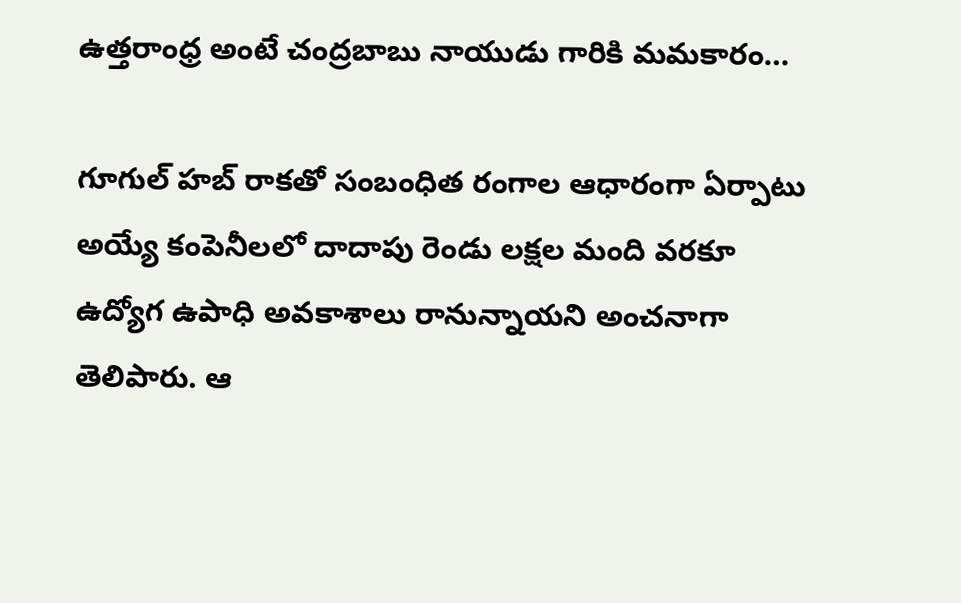ఉత్త‌రాంధ్ర అంటే చంద్రబాబు నాయుడు గారికి మ‌మ‌కారం…

గూగుల్ హ‌బ్ రాక‌తో సంబంధిత రంగాల ఆధారంగా ఏర్పాటు అయ్యే కంపెనీల‌లో దాదాపు రెండు ల‌క్షల మంది వ‌ర‌కూ ఉద్యోగ ఉపాధి అవ‌కాశాలు రానున్నాయ‌ని అంచ‌నాగా తెలిపారు. ఆ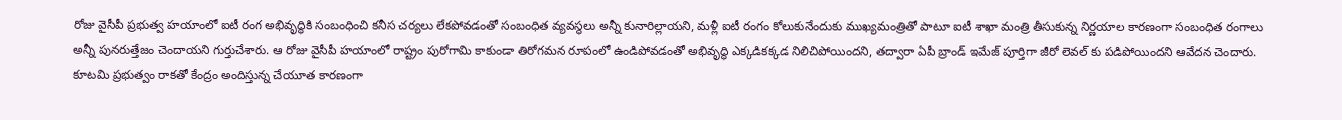రోజు వైసీపీ ప్ర‌భుత్వ హ‌యాంలో ఐటీ రంగ అభివృద్ధికి సంబంధించి క‌నీస చ‌ర్య‌లు లేక‌పోవ‌డంతో సంబంధిత వ్య‌వ‌స్థ‌లు అన్నీ కునారిల్లాయ‌ని, మ‌ళ్లీ ఐటీ రంగం కోలుకునేందుకు ముఖ్య‌మంత్రితో పాటూ ఐటీ శాఖా మంత్రి తీసుకున్న నిర్ణ‌యాల కార‌ణంగా సంబంధిత రంగాలు అన్నీ పున‌రుత్తేజం చెందాయ‌ని గుర్తుచేశారు. ఆ రోజు వైసీపీ హ‌యాంలో రాష్ట్రం పురోగామి కాకుండా తిరోగ‌మ‌న రూపంలో ఉండిపోవ‌డంతో అభివృద్ధి ఎక్క‌డిక‌క్క‌డ నిలిచిపోయింద‌ని, త‌ద్వారా ఏపీ బ్రాండ్ ఇమేజ్ పూర్తిగా జీరో లెవ‌ల్ కు ప‌డిపోయింద‌ని ఆవేద‌న చెందారు. కూట‌మి ప్ర‌భుత్వం రాకతో కేంద్రం అందిస్తున్న చేయూత కార‌ణంగా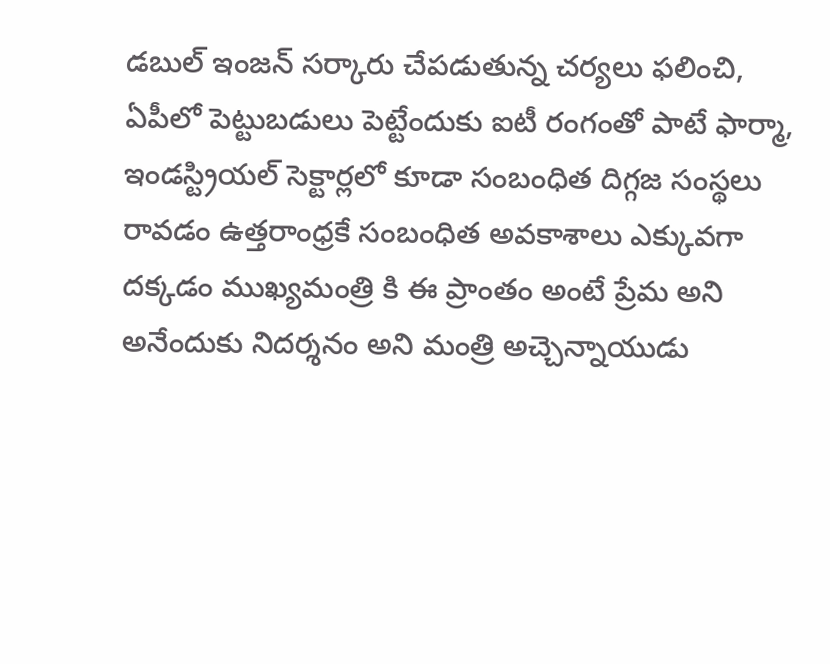డ‌బుల్ ఇంజ‌న్ స‌ర్కారు చేపడుతున్న చ‌ర్య‌లు ఫ‌లించి, ఏపీలో పెట్టుబడులు పెట్టేందుకు ఐటీ రంగంతో పాటే ఫార్మా, ఇండ‌స్ట్రియ‌ల్ సెక్టార్ల‌లో కూడా సంబంధిత దిగ్గ‌జ సంస్థ‌లు రావ‌డం ఉత్త‌రాంధ్ర‌కే సంబంధిత అవ‌కాశాలు ఎక్కువ‌గా ద‌క్క‌డం ముఖ్య‌మంత్రి కి ఈ ప్రాంతం అంటే ప్రేమ అని అనేందుకు నిద‌ర్శ‌నం అని మంత్రి అచ్చెన్నాయుడు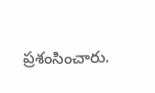ప్ర‌శంసించారు.